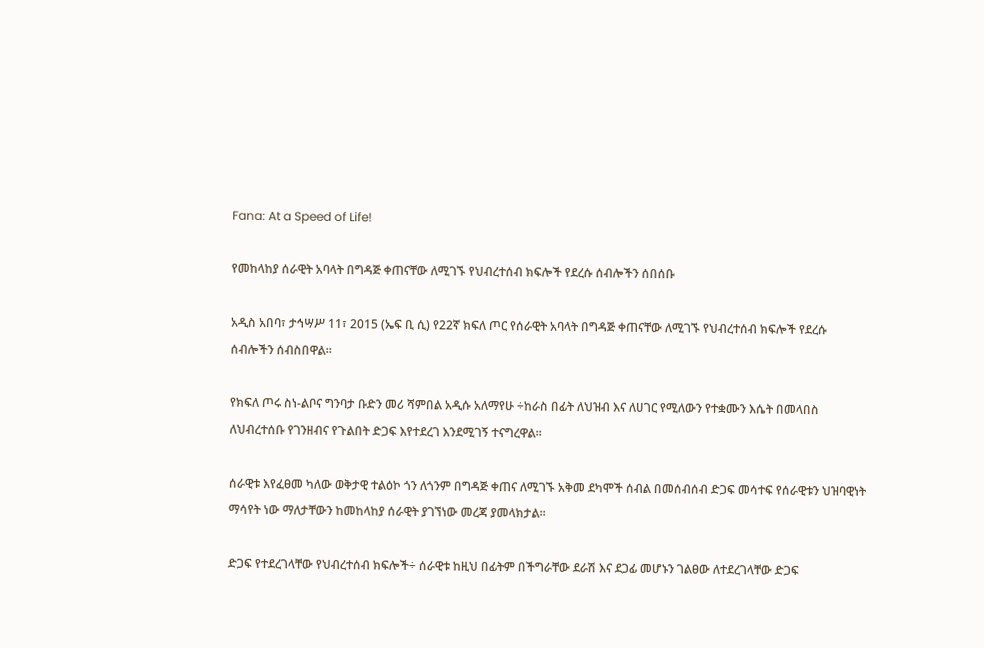Fana: At a Speed of Life!

የመከላከያ ሰራዊት አባላት በግዳጅ ቀጠናቸው ለሚገኙ የህብረተሰብ ክፍሎች የደረሱ ሰብሎችን ሰበሰቡ

አዲስ አበባ፣ ታኅሣሥ 11፣ 2015 (ኤፍ ቢ ሲ) የ22ኛ ክፍለ ጦር የሰራዊት አባላት በግዳጅ ቀጠናቸው ለሚገኙ የህብረተሰብ ክፍሎች የደረሱ ሰብሎችን ሰብስበዋል።

የክፍለ ጦሩ ስነ-ልቦና ግንባታ ቡድን መሪ ሻምበል አዲሱ አለማየሁ ÷ከራስ በፊት ለህዝብ እና ለሀገር የሚለውን የተቋሙን እሴት በመላበስ ለህብረተሰቡ የገንዘብና የጉልበት ድጋፍ እየተደረገ እንደሚገኝ ተናግረዋል።

ሰራዊቱ እየፈፀመ ካለው ወቅታዊ ተልዕኮ ጎን ለጎንም በግዳጅ ቀጠና ለሚገኙ አቅመ ደካሞች ሰብል በመሰብሰብ ድጋፍ መሳተፍ የሰራዊቱን ህዝባዊነት ማሳየት ነው ማለታቸውን ከመከላከያ ሰራዊት ያገኘነው መረጃ ያመላክታል፡፡

ድጋፍ የተደረገላቸው የህብረተሰብ ክፍሎች÷ ሰራዊቱ ከዚህ በፊትም በችግራቸው ደራሽ እና ደጋፊ መሆኑን ገልፀው ለተደረገላቸው ድጋፍ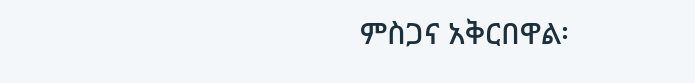ምስጋና አቅርበዋል፡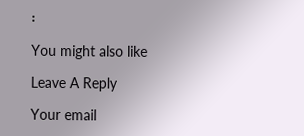፡

You might also like

Leave A Reply

Your email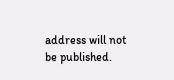address will not be published.